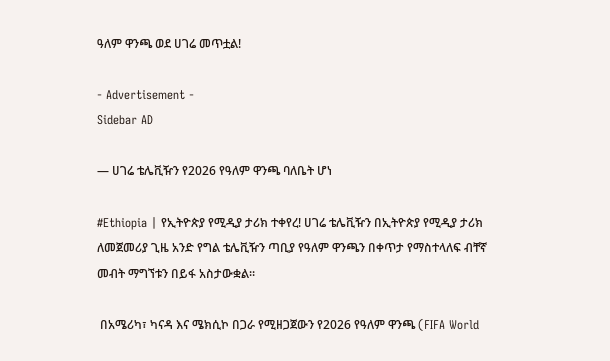ዓለም ዋንጫ ወደ ሀገሬ መጥቷል!

- Advertisement -
Sidebar AD

— ሀገሬ ቴሌቪዥን የ2026 የዓለም ዋንጫ ባለቤት ሆነ

#Ethiopia | የኢትዮጵያ የሚዲያ ታሪክ ተቀየረ! ሀገሬ ቴሌቪዥን በኢትዮጵያ የሚዲያ ታሪክ ለመጀመሪያ ጊዜ አንድ የግል ቴሌቪዥን ጣቢያ የዓለም ዋንጫን በቀጥታ የማስተላለፍ ብቸኛ መብት ማግኘቱን በይፋ አስታውቋል።

 በአሜሪካ፣ ካናዳ እና ሜክሲኮ በጋራ የሚዘጋጀውን የ2026 የዓለም ዋንጫ (FIFA World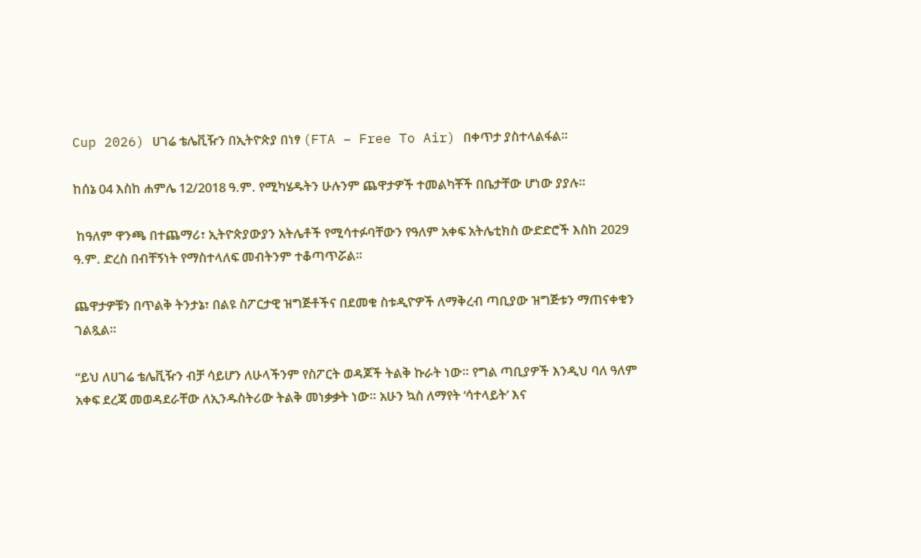Cup 2026) ሀገሬ ቴሌቪዥን በኢትዮጵያ በነፃ (FTA – Free To Air) በቀጥታ ያስተላልፋል።

ከሰኔ 04 እስከ ሐምሌ 12/2018 ዓ.ም. የሚካሄዱትን ሁሉንም ጨዋታዎች ተመልካቾች በቤታቸው ሆነው ያያሉ።

 ከዓለም ዋንጫ በተጨማሪ፣ ኢትዮጵያውያን አትሌቶች የሚሳተፉባቸውን የዓለም አቀፍ አትሌቲክስ ውድድሮች እስከ 2029 ዓ.ም. ድረስ በብቸኝነት የማስተላለፍ መብትንም ተቆጣጥሯል።

ጨዋታዎቹን በጥልቅ ትንታኔ፣ በልዩ ስፖርታዊ ዝግጅቶችና በደመቁ ስቱዲዮዎች ለማቅረብ ጣቢያው ዝግጅቱን ማጠናቀቁን ገልጿል።

“ይህ ለሀገሬ ቴሌቪዥን ብቻ ሳይሆን ለሁላችንም የስፖርት ወዳጆች ትልቅ ኩራት ነው። የግል ጣቢያዎች እንዲህ ባለ ዓለም አቀፍ ደረጃ መወዳደራቸው ለኢንዱስትሪው ትልቅ መነቃቃት ነው። አሁን ኳስ ለማየት ‘ሳተላይት’ እና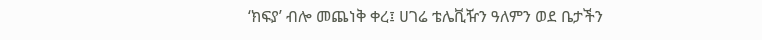‘ክፍያ’ ብሎ መጨነቅ ቀረ፤ ሀገሬ ቴሌቪዥን ዓለምን ወደ ቤታችን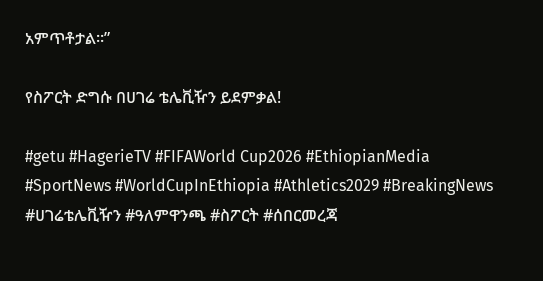አምጥቶታል።”

የስፖርት ድግሱ በሀገሬ ቴሌቪዥን ይደምቃል!

#getu #HagerieTV #FIFAWorld Cup2026 #EthiopianMedia #SportNews #WorldCupInEthiopia #Athletics2029 #BreakingNews #ሀገሬቴሌቪዥን #ዓለምዋንጫ #ስፖርት #ሰበርመረጃ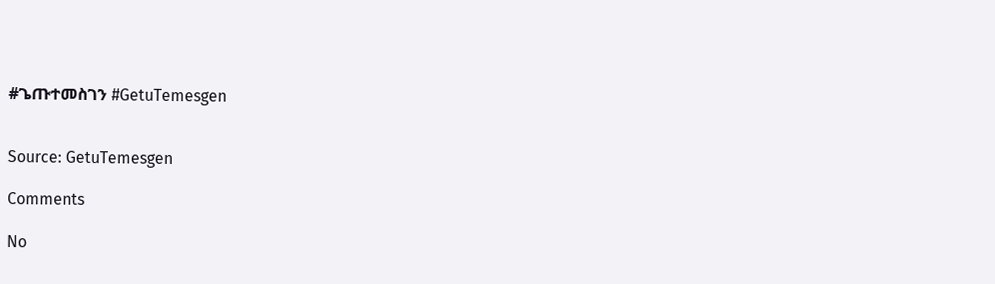#ጌጡተመስገን #GetuTemesgen


Source: GetuTemesgen

Comments

No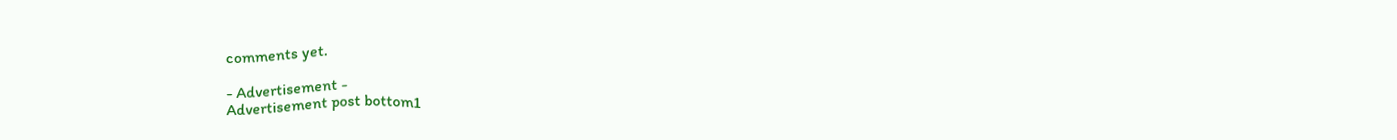comments yet.

- Advertisement -
Advertisement post bottom1